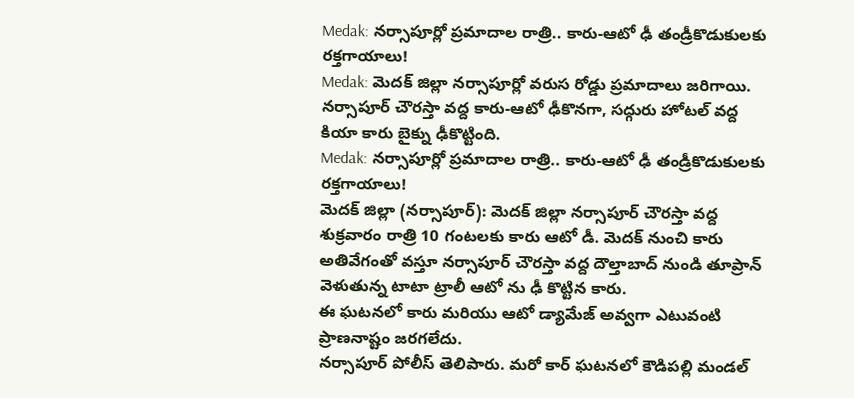Medak: నర్సాపూర్లో ప్రమాదాల రాత్రి.. కారు-ఆటో ఢీ తండ్రీకొడుకులకు రక్తగాయాలు!
Medak: మెదక్ జిల్లా నర్సాపూర్లో వరుస రోడ్డు ప్రమాదాలు జరిగాయి. నర్సాపూర్ చౌరస్తా వద్ద కారు-ఆటో ఢీకొనగా, సద్గురు హోటల్ వద్ద కియా కారు బైక్ను ఢీకొట్టింది.
Medak: నర్సాపూర్లో ప్రమాదాల రాత్రి.. కారు-ఆటో ఢీ తండ్రీకొడుకులకు రక్తగాయాలు!
మెదక్ జిల్లా (నర్సాపూర్): మెదక్ జిల్లా నర్సాపూర్ చౌరస్తా వద్ద శుక్రవారం రాత్రి 10 గంటలకు కారు ఆటో డీ. మెదక్ నుంచి కారు అతివేగంతో వస్తూ నర్సాపూర్ చౌరస్తా వద్ద దౌల్తాబాద్ నుండి తూప్రాన్ వెళుతున్న టాటా ట్రాలీ ఆటో ను ఢీ కొట్టిన కారు.
ఈ ఘటనలో కారు మరియు ఆటో డ్యామేజ్ అవ్వగా ఎటువంటి ప్రాణనాష్టం జరగలేదు.
నర్సాపూర్ పోలీస్ తెలిపారు. మరో కార్ ఘటనలో కౌడిపల్లి మండల్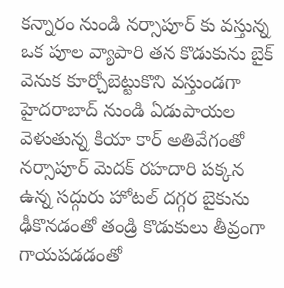కన్నారం నుండి నర్సాపూర్ కు వస్తున్న ఒక పూల వ్యాపారి తన కొడుకును బైక్ వెనుక కూర్చోబెట్టుకొని వస్తుండగా హైదరాబాద్ నుండి ఏడుపాయల వెళుతున్న కియా కార్ అతివేగంతో నర్సాపూర్ మెదక్ రహదారి పక్కన ఉన్న సద్గురు హోటల్ దగ్గర బైకును ఢీకొనడంతో తండ్రి కొడుకులు తీవ్రంగా గాయపడడంతో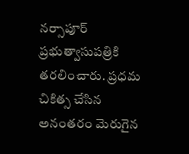నర్సాపూర్ ప్రభుత్వాసుపత్రికి తరలించారు. ప్రధమ చికిత్స చేసిన అనంతరం మెరుగైన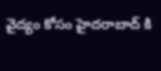వైద్యం కోసం హైదరాబాద్ కి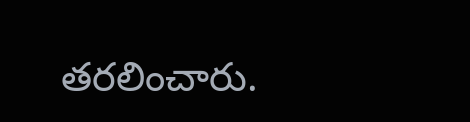తరలించారు.